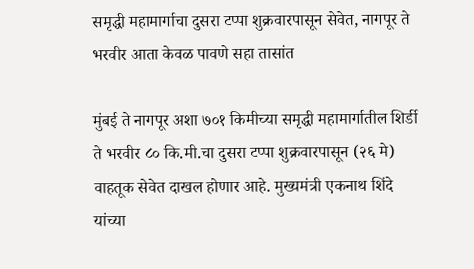समृद्धी महामार्गाचा दुसरा टप्पा शुक्रवारपासून सेवेत, नागपूर ते भरवीर आता केवळ पावणे सहा तासांत

मुंबई ते नागपूर अशा ७०१ किमीच्या समृद्धी महामार्गातील शिर्डी ते भरवीर ८० कि.मी.चा दुसरा टप्पा शुक्रवारपासून (२६ मे) वाहतूक सेवेत दाखल होणार आहे. मुख्यमंत्री एकनाथ शिंदे यांच्या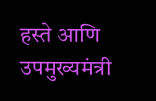हस्ते आणि उपमुख्यमंत्री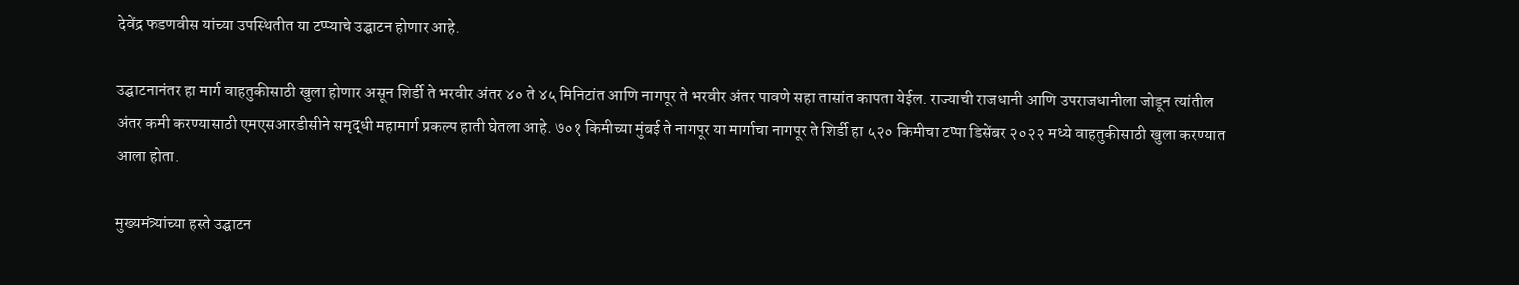देवेंद्र फडणवीस यांच्या उपस्थितीत या टप्प्याचे उद्घाटन होणार आहे.

उद्घाटनानंतर हा मार्ग वाहतुकीसाठी खुला होणार असून शिर्डी ते भरवीर अंतर ४० ते ४५ मिनिटांत आणि नागपूर ते भरवीर अंतर पावणे सहा तासांत कापता येईल. राज्याची राजधानी आणि उपराजधानीला जोडून त्यांतील अंतर कमी करण्यासाठी एमएसआरडीसीने समृद्धी महामार्ग प्रकल्प हाती घेतला आहे. ७०१ किमीच्या मुंबई ते नागपूर या मार्गाचा नागपूर ते शिर्डी हा ५२० किमीचा टप्पा डिसेंबर २०२२ मध्ये वाहतुकीसाठी खुला करण्यात आला होता.

मुख्यमंत्र्यांच्या हस्ते उद्घाटन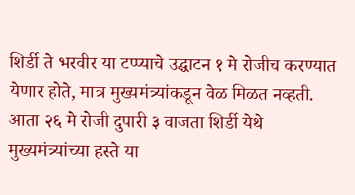शिर्डी ते भरवीर या टप्प्याचे उद्घाटन १ मे रोजीच करण्यात येणार होते, मात्र मुख्यमंत्र्यांकडून वेळ मिळत नव्हती. आता २६ मे रोजी दुपारी ३ वाजता शिर्डी येथे मुख्यमंत्र्यांच्या हस्ते या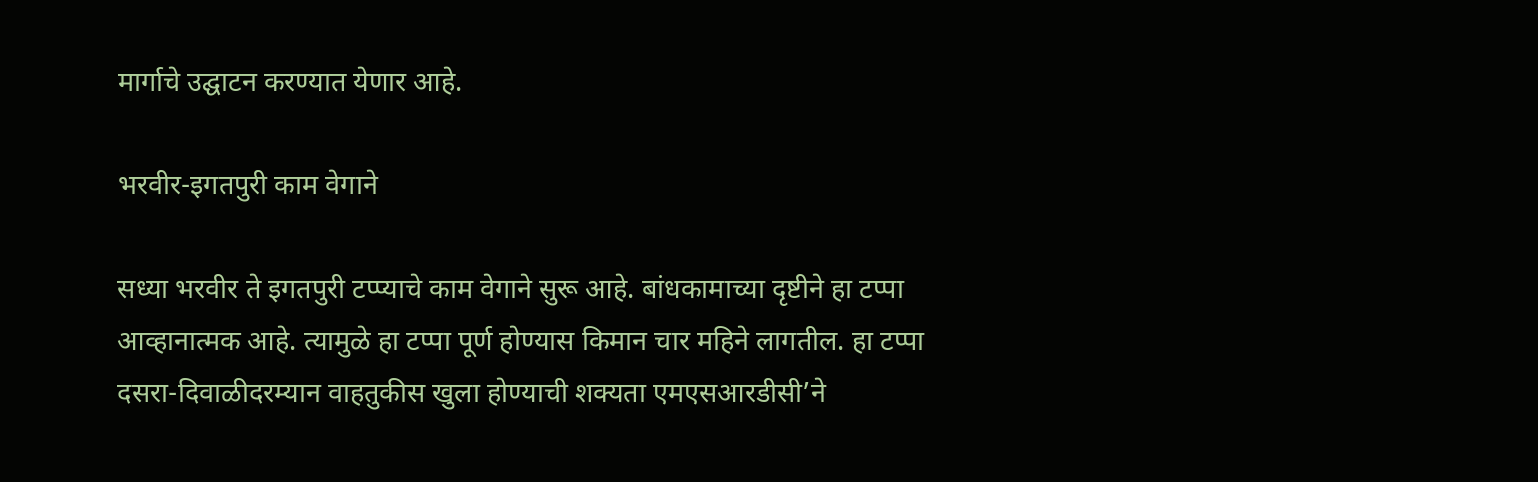मार्गाचे उद्घाटन करण्यात येणार आहे.

भरवीर-इगतपुरी काम वेगाने

सध्या भरवीर ते इगतपुरी टप्प्याचे काम वेगाने सुरू आहे. बांधकामाच्या दृष्टीने हा टप्पा आव्हानात्मक आहे. त्यामुळे हा टप्पा पूर्ण होण्यास किमान चार महिने लागतील. हा टप्पा दसरा-दिवाळीदरम्यान वाहतुकीस खुला होण्याची शक्यता एमएसआरडीसी’ने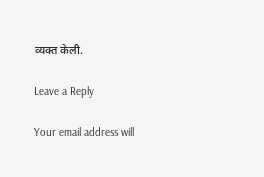व्यक्त केली.

Leave a Reply

Your email address will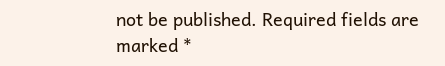not be published. Required fields are marked *